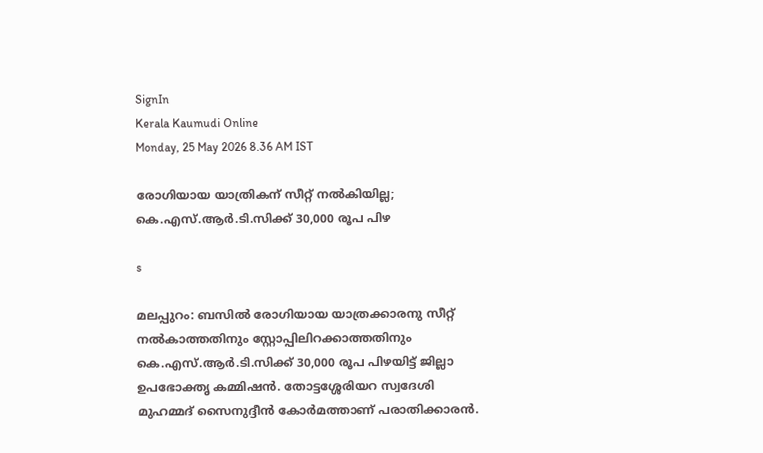SignIn
Kerala Kaumudi Online
Monday, 25 May 2026 8.36 AM IST

രോഗിയായ യാത്രികന് സീറ്റ് നൽകിയില്ല; കെ.എസ്.ആർ.ടി.സിക്ക് 30,000 രൂപ പിഴ

s

മലപ്പുറം: ബസിൽ രോഗിയായ യാത്രക്കാരനു സീറ്റ് നൽകാത്തതിനും സ്റ്റോപ്പിലിറക്കാത്തതിനും കെ.എസ്.ആർ.ടി.സിക്ക് 30,000 രൂപ പിഴയിട്ട് ജില്ലാ ഉപഭോക്തൃ കമ്മിഷൻ. തോട്ടശ്ശേരിയറ സ്വദേശി മുഹമ്മദ് സൈനുദ്ദീൻ കോർമത്താണ് പരാതിക്കാരൻ.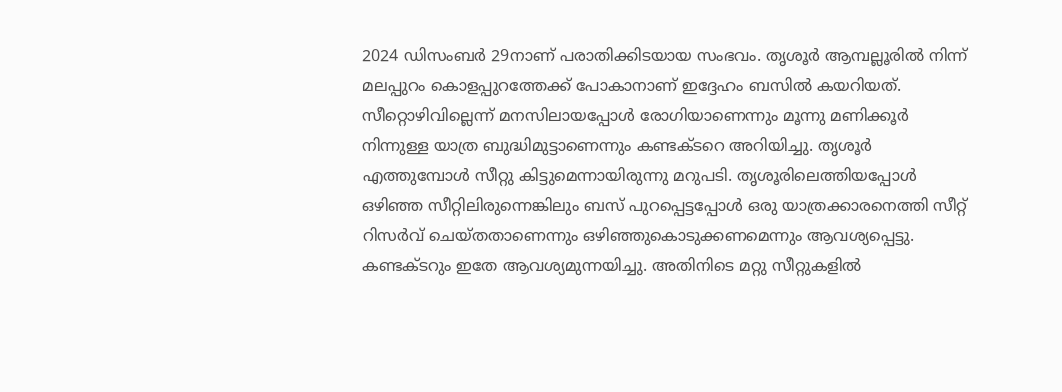2024 ഡിസംബർ 29നാണ് പരാതിക്കിടയായ സംഭവം. തൃശൂർ ആമ്പല്ലൂരിൽ നിന്ന് മലപ്പുറം കൊളപ്പുറത്തേക്ക് പോകാനാണ് ഇദ്ദേഹം ബസിൽ കയറിയത്. സീറ്റൊഴിവില്ലെന്ന് മനസിലായപ്പോൾ രോഗിയാണെന്നും മൂന്നു മണിക്കൂർ നിന്നുള്ള യാത്ര ബുദ്ധിമുട്ടാണെന്നും കണ്ടക്ടറെ അറിയിച്ചു. തൃശൂർ എത്തുമ്പോൾ സീറ്റു കിട്ടുമെന്നായിരുന്നു മറുപടി. തൃശൂരിലെത്തിയപ്പോൾ ഒഴിഞ്ഞ സീറ്റിലിരുന്നെങ്കിലും ബസ് പുറപ്പെട്ടപ്പോൾ ഒരു യാത്രക്കാരനെത്തി സീറ്റ് റിസർവ് ചെയ്തതാണെന്നും ഒഴിഞ്ഞുകൊടുക്കണമെന്നും ആവശ്യപ്പെട്ടു. കണ്ടക്ടറും ഇതേ ആവശ്യമുന്നയിച്ചു. അതിനിടെ മറ്റു സീറ്റുകളിൽ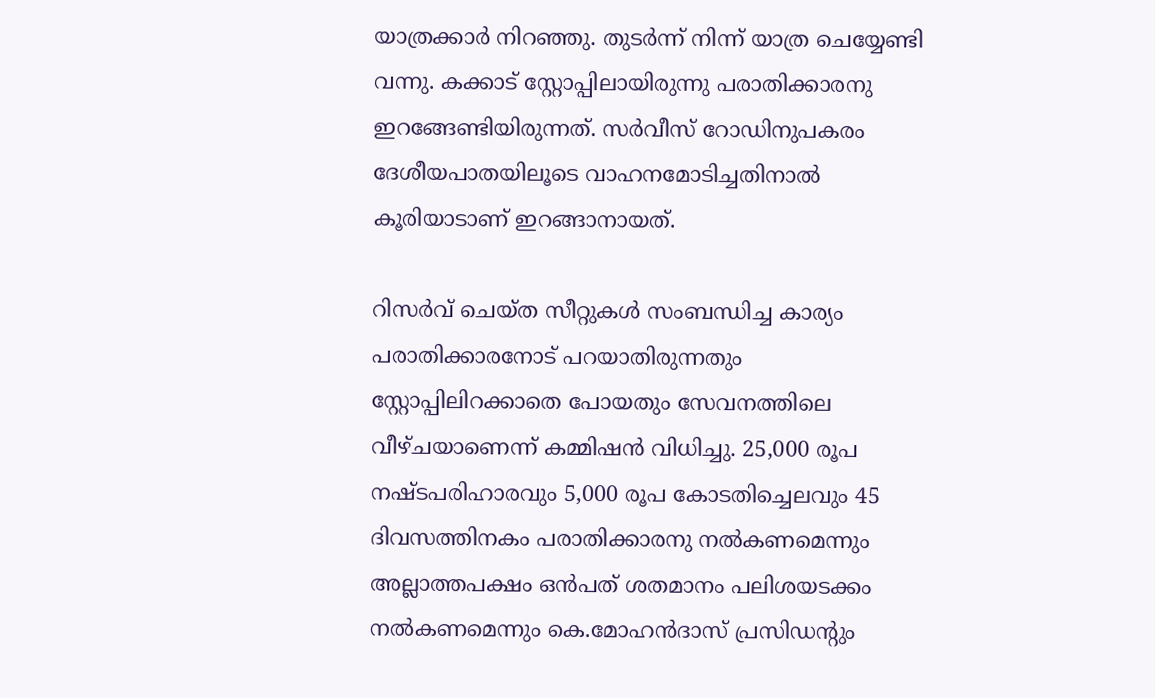യാത്രക്കാർ നിറഞ്ഞു. തുടർന്ന് നിന്ന് യാത്ര ചെയ്യേണ്ടി വന്നു. കക്കാട് സ്റ്റോപ്പിലായിരുന്നു പരാതിക്കാരനു ഇറങ്ങേണ്ടിയിരുന്നത്. സർവീസ് റോഡിനുപകരം ദേശീയപാതയിലൂടെ വാഹനമോടിച്ചതിനാൽ കൂരിയാടാണ് ഇറങ്ങാനായത്.

റിസർവ് ചെയ്ത സീറ്റുകൾ സംബന്ധിച്ച കാര്യം പരാതിക്കാരനോട് പറയാതിരുന്നതും സ്റ്റോപ്പിലിറക്കാതെ പോയതും സേവനത്തിലെ വീഴ്ചയാണെന്ന് കമ്മിഷൻ വിധിച്ചു. 25,000 രൂപ നഷ്ടപരിഹാരവും 5,000 രൂപ കോടതിച്ചെലവും 45 ദിവസത്തിനകം പരാതിക്കാരനു നൽകണമെന്നും അല്ലാത്തപക്ഷം ഒൻപത് ശതമാനം പലിശയടക്കം നൽകണമെന്നും കെ.മോഹൻദാസ് പ്രസിഡന്റും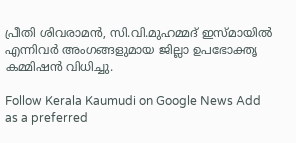പ്രീതി ശിവരാമൻ, സി.വി.മുഹമ്മദ് ഇസ്മായിൽ എന്നിവർ അംഗങ്ങളുമായ ജില്ലാ ഉപഭോക്തൃ കമ്മിഷൻ വിധിച്ചു.

Follow Kerala Kaumudi on Google News Add as a preferred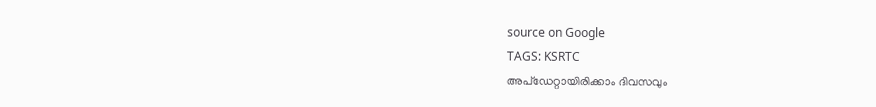source on Google
TAGS: KSRTC
അപ്ഡേറ്റായിരിക്കാം ദിവസവും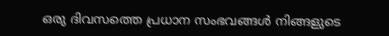ഒരു ദിവസത്തെ പ്രധാന സംഭവങ്ങൾ നിങ്ങളുടെ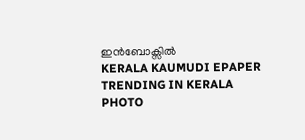ഇൻബോക്സിൽ
KERALA KAUMUDI EPAPER
TRENDING IN KERALA
PHOTO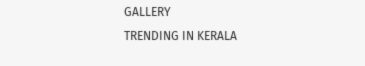GALLERY
TRENDING IN KERALA